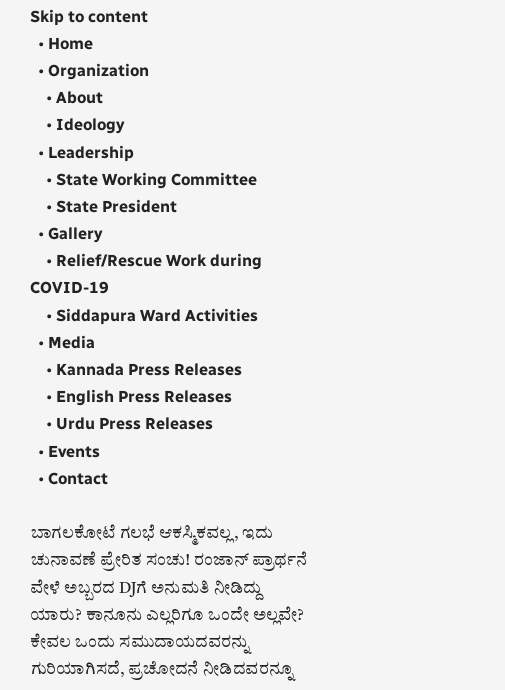Skip to content
  • Home
  • Organization
    • About
    • Ideology
  • Leadership
    • State Working Committee
    • State President
  • Gallery
    • Relief/Rescue Work during COVID-19
    • Siddapura Ward Activities
  • Media
    • Kannada Press Releases
    • English Press Releases
    • Urdu Press Releases
  • Events
  • Contact

ಬಾಗಲಕೋಟೆ ಗಲಭೆ ಆಕಸ್ಮಿಕವಲ್ಲ, ಇದು ಚುನಾವಣೆ ಪ್ರೇರಿತ ಸಂಚು! ರಂಜಾನ್ ಪ್ರಾರ್ಥನೆ ವೇಳೆ ಅಬ್ಬರದ DJಗೆ ಅನುಮತಿ ನೀಡಿದ್ದು ಯಾರು? ಕಾನೂನು ಎಲ್ಲರಿಗೂ ಒಂದೇ ಅಲ್ಲವೇ? ಕೇವಲ ಒಂದು ಸಮುದಾಯದವರನ್ನು ಗುರಿಯಾಗಿಸದೆ, ಪ್ರಚೋದನೆ ನೀಡಿದವರನ್ನೂ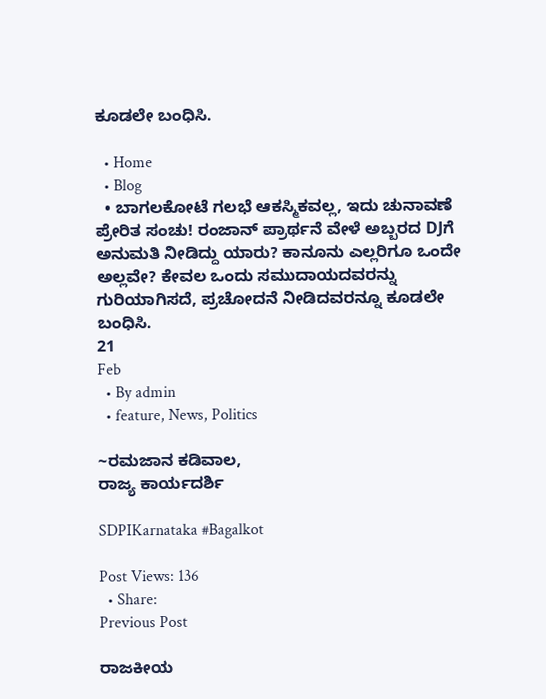ಕೂಡಲೇ ಬಂಧಿಸಿ.

  • Home
  • Blog
  • ಬಾಗಲಕೋಟೆ ಗಲಭೆ ಆಕಸ್ಮಿಕವಲ್ಲ, ಇದು ಚುನಾವಣೆ ಪ್ರೇರಿತ ಸಂಚು! ರಂಜಾನ್ ಪ್ರಾರ್ಥನೆ ವೇಳೆ ಅಬ್ಬರದ DJಗೆ ಅನುಮತಿ ನೀಡಿದ್ದು ಯಾರು? ಕಾನೂನು ಎಲ್ಲರಿಗೂ ಒಂದೇ ಅಲ್ಲವೇ? ಕೇವಲ ಒಂದು ಸಮುದಾಯದವರನ್ನು ಗುರಿಯಾಗಿಸದೆ, ಪ್ರಚೋದನೆ ನೀಡಿದವರನ್ನೂ ಕೂಡಲೇ ಬಂಧಿಸಿ.
21
Feb
  • By admin
  • feature, News, Politics

~ರಮಜಾನ ಕಡಿವಾಲ,
ರಾಜ್ಯ ಕಾರ್ಯದರ್ಶಿ

SDPIKarnataka #Bagalkot

Post Views: 136
  • Share:
Previous Post

ರಾಜಕೀಯ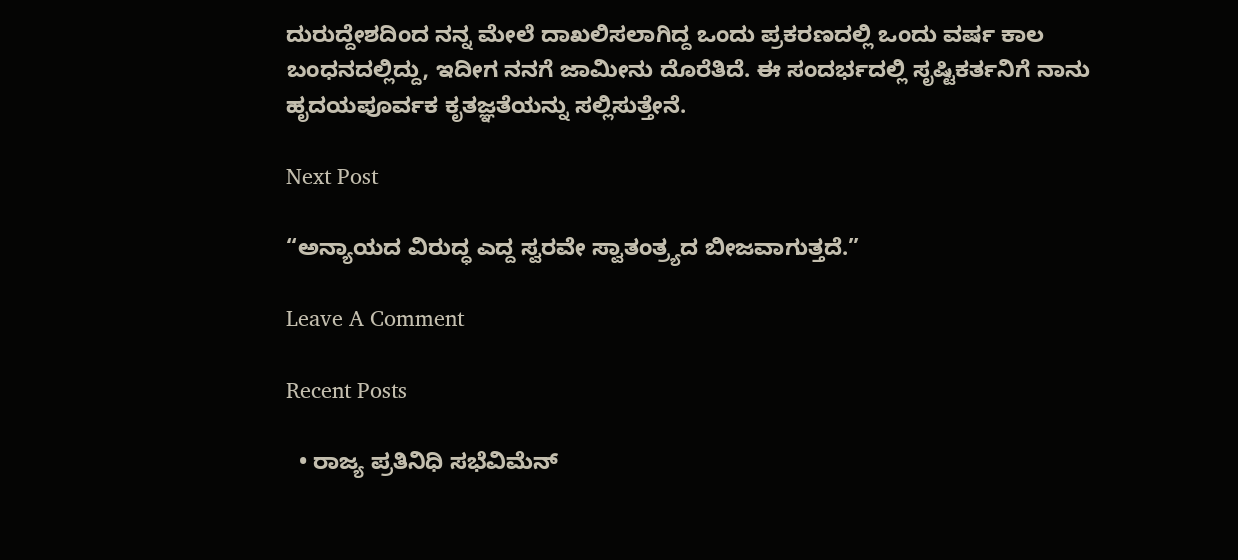ದುರುದ್ದೇಶದಿಂದ ನನ್ನ ಮೇಲೆ ದಾಖಲಿಸಲಾಗಿದ್ದ ಒಂದು ಪ್ರಕರಣದಲ್ಲಿ ಒಂದು ವರ್ಷ ಕಾಲ ಬಂಧನದಲ್ಲಿದ್ದು, ಇದೀಗ ನನಗೆ ಜಾಮೀನು ದೊರೆತಿದೆ. ಈ ಸಂದರ್ಭದಲ್ಲಿ ಸೃಷ್ಟಿಕರ್ತನಿಗೆ ನಾನು ಹೃದಯಪೂರ್ವಕ ಕೃತಜ್ಞತೆಯನ್ನು ಸಲ್ಲಿಸುತ್ತೇನೆ.

Next Post

“ಅನ್ಯಾಯದ ವಿರುದ್ಧ ಎದ್ದ ಸ್ವರವೇ ಸ್ವಾತಂತ್ರ್ಯದ ಬೀಜವಾಗುತ್ತದೆ.”

Leave A Comment

Recent Posts

  • ರಾಜ್ಯ ಪ್ರತಿನಿಧಿ ಸಭೆವಿಮೆನ್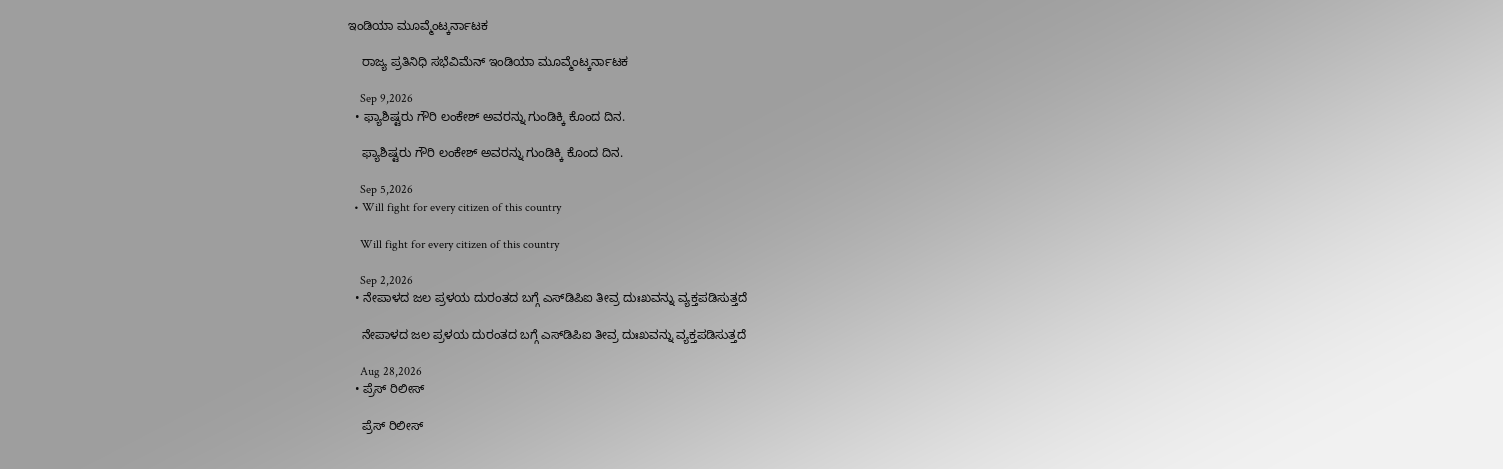ಇಂಡಿಯಾ ಮೂವ್ಮೆಂಟ್ಕರ್ನಾಟಕ

    ರಾಜ್ಯ ಪ್ರತಿನಿಧಿ ಸಭೆವಿಮೆನ್ ಇಂಡಿಯಾ ಮೂವ್ಮೆಂಟ್ಕರ್ನಾಟಕ

    Sep 9,2026
  • ಫ್ಯಾಶಿಷ್ಟರು ಗೌರಿ ಲಂಕೇಶ್‌ ಅವರನ್ನು ಗುಂಡಿಕ್ಕಿ ಕೊಂದ ದಿನ.

    ಫ್ಯಾಶಿಷ್ಟರು ಗೌರಿ ಲಂಕೇಶ್‌ ಅವರನ್ನು ಗುಂಡಿಕ್ಕಿ ಕೊಂದ ದಿನ.

    Sep 5,2026
  • Will fight for every citizen of this country

    Will fight for every citizen of this country

    Sep 2,2026
  • ನೇಪಾಳದ ಜಲ ಪ್ರಳಯ ದುರಂತದ ಬಗ್ಗೆ ಎಸ್‌ಡಿಪಿಐ ತೀವ್ರ ದುಃಖವನ್ನು ವ್ಯಕ್ತಪಡಿಸುತ್ತದೆ

    ನೇಪಾಳದ ಜಲ ಪ್ರಳಯ ದುರಂತದ ಬಗ್ಗೆ ಎಸ್‌ಡಿಪಿಐ ತೀವ್ರ ದುಃಖವನ್ನು ವ್ಯಕ್ತಪಡಿಸುತ್ತದೆ

    Aug 28,2026
  • ಪ್ರೆಸ್ ರಿಲೀಸ್

    ಪ್ರೆಸ್ ರಿಲೀಸ್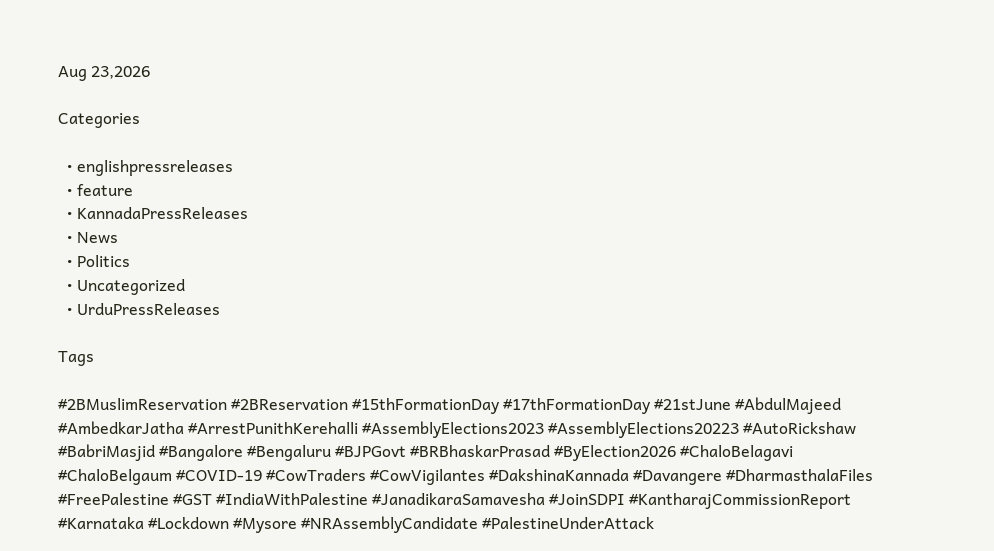Aug 23,2026

Categories

  • englishpressreleases
  • feature
  • KannadaPressReleases
  • News
  • Politics
  • Uncategorized
  • UrduPressReleases

Tags

#2BMuslimReservation #2BReservation #15thFormationDay #17thFormationDay #21stJune #AbdulMajeed #AmbedkarJatha #ArrestPunithKerehalli #AssemblyElections2023 #AssemblyElections20223 #AutoRickshaw #BabriMasjid #Bangalore #Bengaluru #BJPGovt #BRBhaskarPrasad #ByElection2026 #ChaloBelagavi #ChaloBelgaum #COVID-19 #CowTraders #CowVigilantes #DakshinaKannada #Davangere #DharmasthalaFiles #FreePalestine #GST #IndiaWithPalestine #JanadikaraSamavesha #JoinSDPI #KantharajCommissionReport #Karnataka #Lockdown #Mysore #NRAssemblyCandidate #PalestineUnderAttack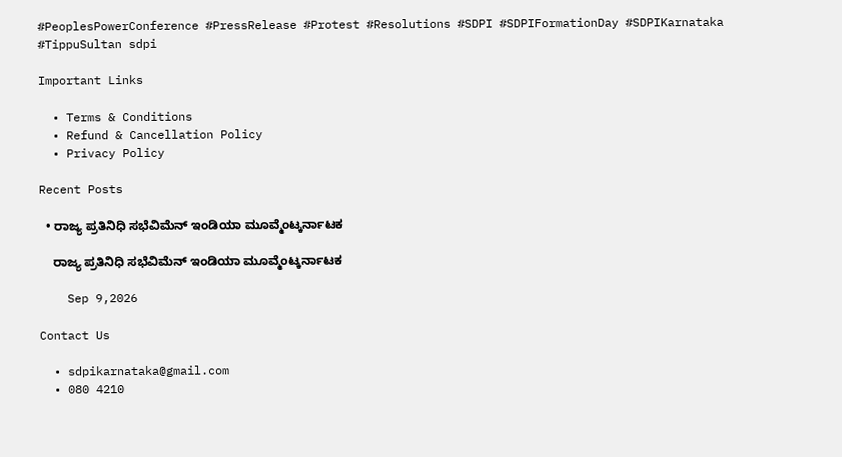#PeoplesPowerConference #PressRelease #Protest #Resolutions #SDPI #SDPIFormationDay #SDPIKarnataka #TippuSultan sdpi

Important Links

  • Terms & Conditions
  • Refund & Cancellation Policy
  • Privacy Policy

Recent Posts

  • ರಾಜ್ಯ ಪ್ರತಿನಿಧಿ ಸಭೆವಿಮೆನ್ ಇಂಡಿಯಾ ಮೂವ್ಮೆಂಟ್ಕರ್ನಾಟಕ

    ರಾಜ್ಯ ಪ್ರತಿನಿಧಿ ಸಭೆವಿಮೆನ್ ಇಂಡಿಯಾ ಮೂವ್ಮೆಂಟ್ಕರ್ನಾಟಕ

    Sep 9,2026

Contact Us

  • sdpikarnataka@gmail.com
  • 080 4210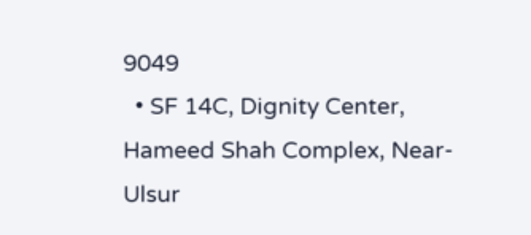9049
  • SF 14C, Dignity Center, Hameed Shah Complex, Near-Ulsur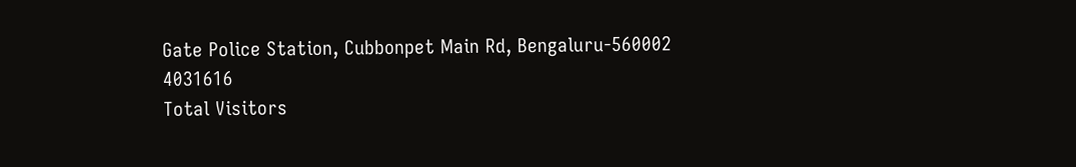Gate Police Station, Cubbonpet Main Rd, Bengaluru-560002
4031616
Total Visitors